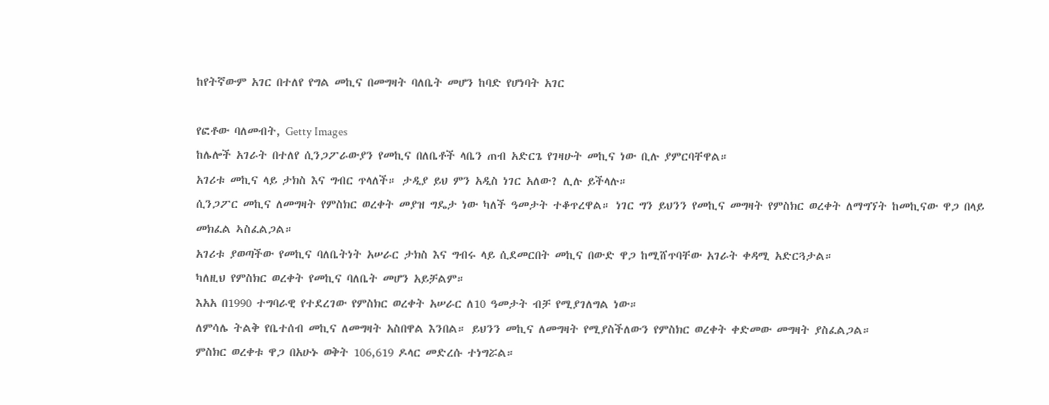ከየትኛውም አገር በተለየ የግል መኪና በመግዛት ባለቤት መሆን ከባድ የሆነባት አገር

የፎቶው ባለመብት, Getty Images
ከሌሎች አገራት በተለየ ሲንጋፖራውያን የመኪና በለቤቶች ላቤን ጠብ አድርጌ የገዛሁት መኪና ነው ቢሉ ያምርባቸዋል።
አገሪቱ መኪና ላይ ታክስ እና ግብር ጥላለች። ታዲያ ይህ ምን አዲስ ነገር አለው? ሊሉ ይችላሉ።
ሲንጋፖር መኪና ለመግዛት የምስክር ወረቀት መያዝ ግዴታ ነው ካለች ዓመታት ተቆጥረዋል። ነገር ግን ይህንን የመኪና መግዛት የምስክር ወረቀት ለማግኘት ከመኪናው ዋጋ በላይ መክፈል ኣስፈልጋል።
አገሪቱ ያወጣችው የመኪና ባለቤትነት አሠራር ታክስ እና ግብሩ ላይ ሲደመርበት መኪና በውድ ዋጋ ከሚሸጥባቸው አገራት ቀዳሚ አድርጓታል።
ካለዚህ የምስክር ወረቀት የመኪና ባለቤት መሆን አይቻልም።
እአአ በ1990 ተግባራዊ የተደረገው የምስክር ወረቀት አሠራር ለ10 ዓመታት ብቻ የሚያገለግል ነው።
ለምሳሌ ትልቅ የቤተሰብ መኪና ለመግዛት አስበዋል እንበል። ይህንን መኪና ለመግዛት የሚያስችለውን የምስክር ወረቀት ቀድመው መግዛት ያስፈልጋል።
ምስክር ወረቀቱ ዋጋ በአሁኑ ወቅት 106,619 ዶላር መድረሱ ተነግሯል።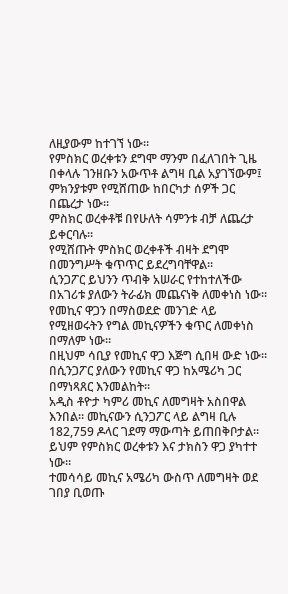ለዚያውም ከተገኘ ነው።
የምስክር ወረቀቱን ደግሞ ማንም በፈለገበት ጊዜ በቀላሉ ገንዘቡን አውጥቶ ልግዛ ቢል አያገኘውም፤ ምክንያቱም የሚሸጠው ከበርካታ ሰዎች ጋር በጨረታ ነው።
ምስክር ወረቀቶቹ በየሁለት ሳምንቱ ብቻ ለጨረታ ይቀርባሉ።
የሚሸጡት ምስክር ወረቀቶች ብዛት ደግሞ በመንግሥት ቁጥጥር ይደረግባቸዋል።
ሲንጋፖር ይህንን ጥብቅ አሠራር የተከተለችው በአገሪቱ ያለውን ትራፊክ መጨናነቅ ለመቀነስ ነው። የመኪና ዋጋን በማስወደድ መንገድ ላይ የሚዘወሩትን የግል መኪናዎችን ቁጥር ለመቀነስ በማለም ነው።
በዚህም ሳቢያ የመኪና ዋጋ እጅግ ሲበዛ ውድ ነው። በሲንጋፖር ያለውን የመኪና ዋጋ ከአሜሪካ ጋር በማነጻጸር እንመልከት።
አዲስ ቶዮታ ካምሪ መኪና ለመግዛት አስበዋል እንበል። መኪናውን ሲንጋፖር ላይ ልግዛ ቢሉ 182,759 ዶላር ገደማ ማውጣት ይጠበቅቦታል።
ይህም የምስክር ወረቀቱን እና ታክስን ዋጋ ያካተተ ነው።
ተመሳሳይ መኪና አሜሪካ ውስጥ ለመግዛት ወደ ገበያ ቢወጡ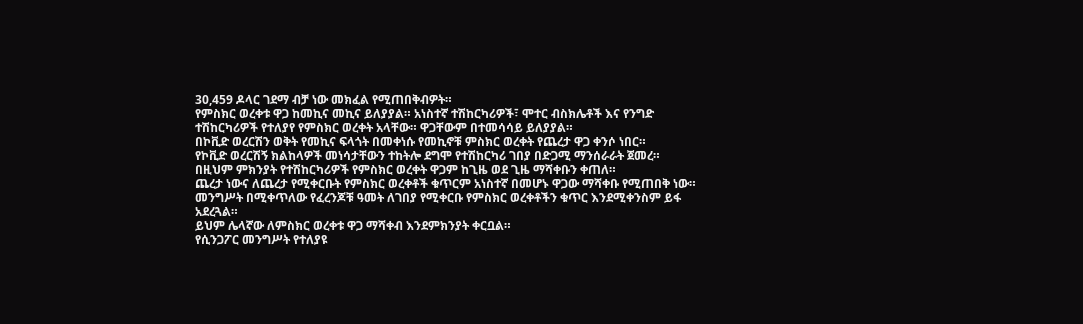30,459 ዶላር ገደማ ብቻ ነው መክፈል የሚጠበቅብዎት።
የምስክር ወረቀቱ ዋጋ ከመኪና መኪና ይለያያል። አነስተኛ ተሽከርካሪዎች፣ ሞተር ብስክሌቶች እና የንግድ ተሽከርካሪዎች የተለያየ የምስክር ወረቀት አላቸው። ዋጋቸውም በተመሳሳይ ይለያያል።
በኮቪድ ወረርሽን ወቅት የመኪና ፍላጎት በመቀነሱ የመኪኖቹ ምስክር ወረቀት የጨረታ ዋጋ ቀንሶ ነበር።
የኮቪድ ወረርሽኝ ክልከላዎች መነሳታቸውን ተከትሎ ደግሞ የተሽከርካሪ ገበያ በድጋሚ ማንሰራራት ጀመረ።
በዚህም ምክንያት የተሽከርካሪዎች የምስክር ወረቀት ዋጋም ከጊዜ ወደ ጊዜ ማሻቀቡን ቀጠለ።
ጨረታ ነውና ለጨረታ የሚቀርቡት የምስክር ወረቀቶች ቁጥርም አነስተኛ በመሆኑ ዋጋው ማሻቀቡ የሚጠበቅ ነው።
መንግሥት በሚቀጥለው የፈረንጆቹ ዓመት ለገበያ የሚቀርቡ የምስክር ወረቀቶችን ቁጥር እንደሚቀንስም ይፋ አደረጓል።
ይህም ሌላኛው ለምስክር ወረቀቱ ዋጋ ማሻቀብ እንደምክንያት ቀርቧል።
የሲንጋፖር መንግሥት የተለያዩ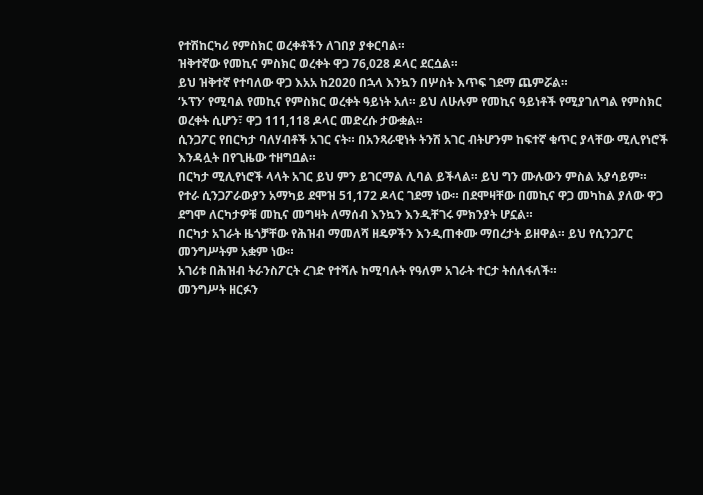የተሽከርካሪ የምስክር ወረቀቶችን ለገበያ ያቀርባል።
ዝቅተኛው የመኪና ምስክር ወረቀት ዋጋ 76,028 ዶላር ደርሷል።
ይህ ዝቅተኛ የተባለው ዋጋ እአአ ከ2020 በኋላ እንኳን በሦስት እጥፍ ገደማ ጨምሯል።
‘ኦፕን’ የሚባል የመኪና የምስክር ወረቀት ዓይነት አለ። ይህ ለሁሉም የመኪና ዓይነቶች የሚያገለግል የምስክር ወረቀት ሲሆን፣ ዋጋ 111,118 ዶላር መድረሱ ታውቋል።
ሲንጋፖር የበርካታ ባለሃብቶች አገር ናት። በአንጻራዊነት ትንሽ አገር ብትሆንም ከፍተኛ ቁጥር ያላቸው ሚሊየነሮች እንዳሏት በየጊዜው ተዘግቧል።
በርካታ ሚሊየነሮች ላላት አገር ይህ ምን ይገርማል ሊባል ይችላል። ይህ ግን ሙሉውን ምስል አያሳይም።
የተራ ሲንጋፖራውያን አማካይ ደሞዝ 51,172 ዶላር ገደማ ነው። በደሞዛቸው በመኪና ዋጋ መካከል ያለው ዋጋ ደግሞ ለርካታዎቹ መኪና መግዛት ለማሰብ እንኳን እንዲቸገሩ ምክንያት ሆኗል።
በርካታ አገራት ዜጎቻቸው የሕዝብ ማመለሻ ዘዴዎችን እንዲጠቀሙ ማበረታት ይዘዋል። ይህ የሲንጋፖር መንግሥትም አቋም ነው።
አገሪቱ በሕዝብ ትራንስፖርት ረገድ የተሻሉ ከሚባሉት የዓለም አገራት ተርታ ትሰለፋለች።
መንግሥት ዘርፉን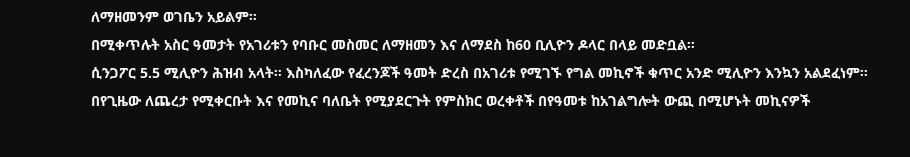ለማዘመንም ወገቤን አይልም።
በሚቀጥሉት አስር ዓመታት የአገሪቱን የባቡር መስመር ለማዘመን እና ለማደስ ከ60 ቢሊዮን ዶላር በላይ መድቧል።
ሲንጋፖር 5.5 ሚሊዮን ሕዝብ አላት። እስካለፈው የፈረንጆች ዓመት ድረስ በአገሪቱ የሚገኙ የግል መኪኖች ቁጥር አንድ ሚሊዮን እንኳን አልደፈነም።
በየጊዜው ለጨረታ የሚቀርቡት እና የመኪና ባለቤት የሚያደርጉት የምስክር ወረቀቶች በየዓመቱ ከአገልግሎት ውጪ በሚሆኑት መኪናዎች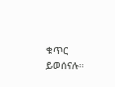ቁጥር ይወሰናሉ።